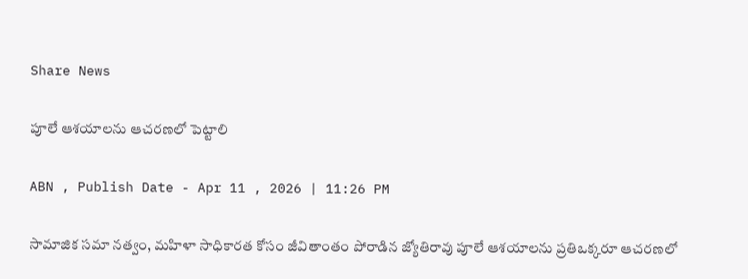Share News

పూలే ఆశయాలను ఆచరణలో పెట్టాలి

ABN , Publish Date - Apr 11 , 2026 | 11:26 PM

సామాజిక సమా నత్వం, మహిళా సాధికారత కోసం జీవితాంతం పోరాడిన జ్యోతిరావు పూలే ఆశయాలను ప్రతిఒక్కరూ ఆచరణలో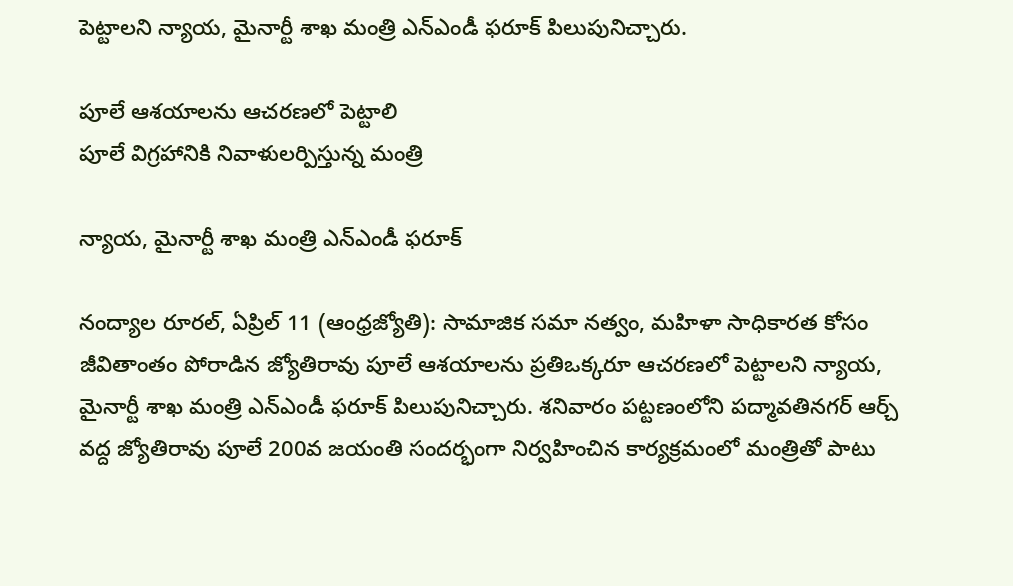పెట్టాలని న్యాయ, మైనార్టీ శాఖ మంత్రి ఎన్‌ఎండీ ఫరూక్‌ పిలుపునిచ్చారు.

పూలే ఆశయాలను ఆచరణలో పెట్టాలి
పూలే విగ్రహానికి నివాళులర్పిస్తున్న మంత్రి

న్యాయ, మైనార్టీ శాఖ మంత్రి ఎన్‌ఎండీ ఫరూక్‌

నంద్యాల రూరల్‌, ఏప్రిల్‌ 11 (ఆంధ్రజ్యోతి): సామాజిక సమా నత్వం, మహిళా సాధికారత కోసం జీవితాంతం పోరాడిన జ్యోతిరావు పూలే ఆశయాలను ప్రతిఒక్కరూ ఆచరణలో పెట్టాలని న్యాయ, మైనార్టీ శాఖ మంత్రి ఎన్‌ఎండీ ఫరూక్‌ పిలుపునిచ్చారు. శనివారం పట్టణంలోని పద్మావతినగర్‌ ఆర్చ్‌ వద్ద జ్యోతిరావు పూలే 200వ జయంతి సందర్భంగా నిర్వహించిన కార్యక్రమంలో మంత్రితో పాటు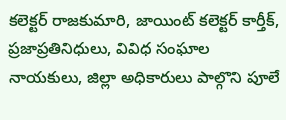కలెక్టర్‌ రాజకుమారి, జాయింట్‌ కలెక్టర్‌ కార్తీక్‌, ప్రజాప్రతినిధులు, వివిధ సంఘాల నాయకులు, జిల్లా అధికారులు పాల్గొని పూలే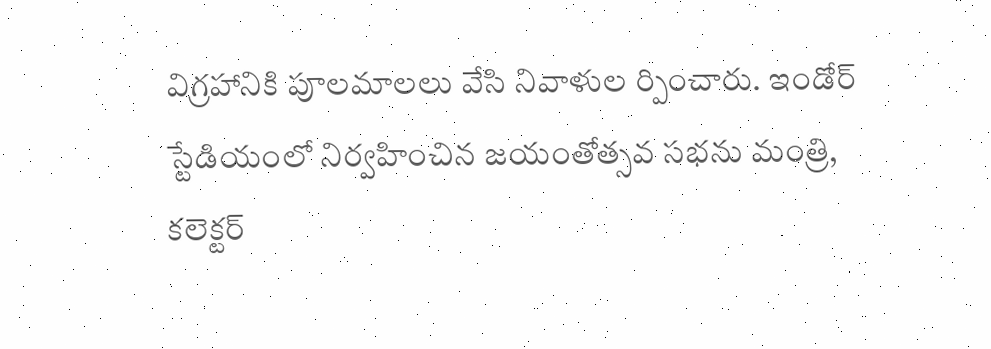విగ్రహానికి పూలమాలలు వేసి నివాళుల ర్పించారు. ఇండోర్‌ స్టేడియంలో నిర్వహించిన జయంతోత్సవ సభను మంత్రి, కలెక్టర్‌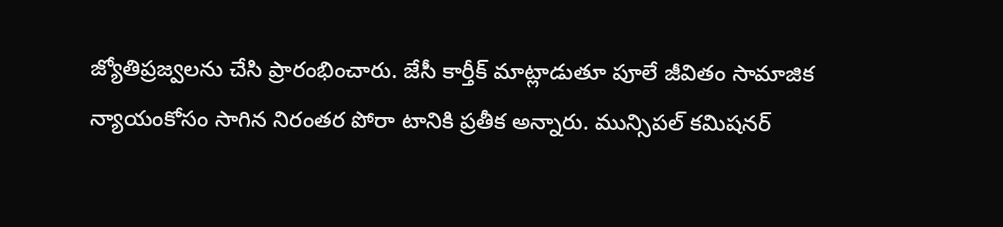జ్యోతిప్రజ్వలను చేసి ప్రారంభించారు. జేసీ కార్తీక్‌ మాట్లాడుతూ పూలే జీవితం సామాజిక న్యాయంకోసం సాగిన నిరంతర పోరా టానికి ప్రతీక అన్నారు. మున్సిపల్‌ కమిషనర్‌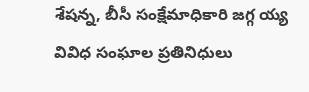శేషన్న, బీసీ సంక్షేమాధికారి జగ్గ య్య వివిధ సంఘాల ప్రతినిధులు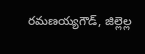రమణయ్యగౌడ్‌, జిల్లెల్ల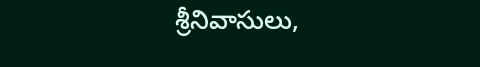శ్రీనివాసులు,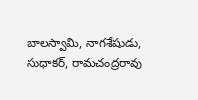బాలస్వామి, నాగశేషుడు, సుధాకర్‌, రామచంద్రరావు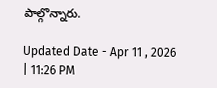పాల్గొన్నారు.

Updated Date - Apr 11 , 2026 | 11:26 PM